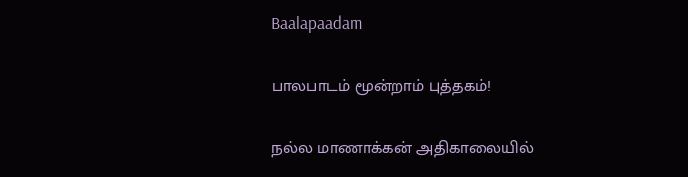Baalapaadam

பாலபாடம் மூன்றாம் புத்தகம்!

நல்ல மாணாக்கன் அதிகாலையில்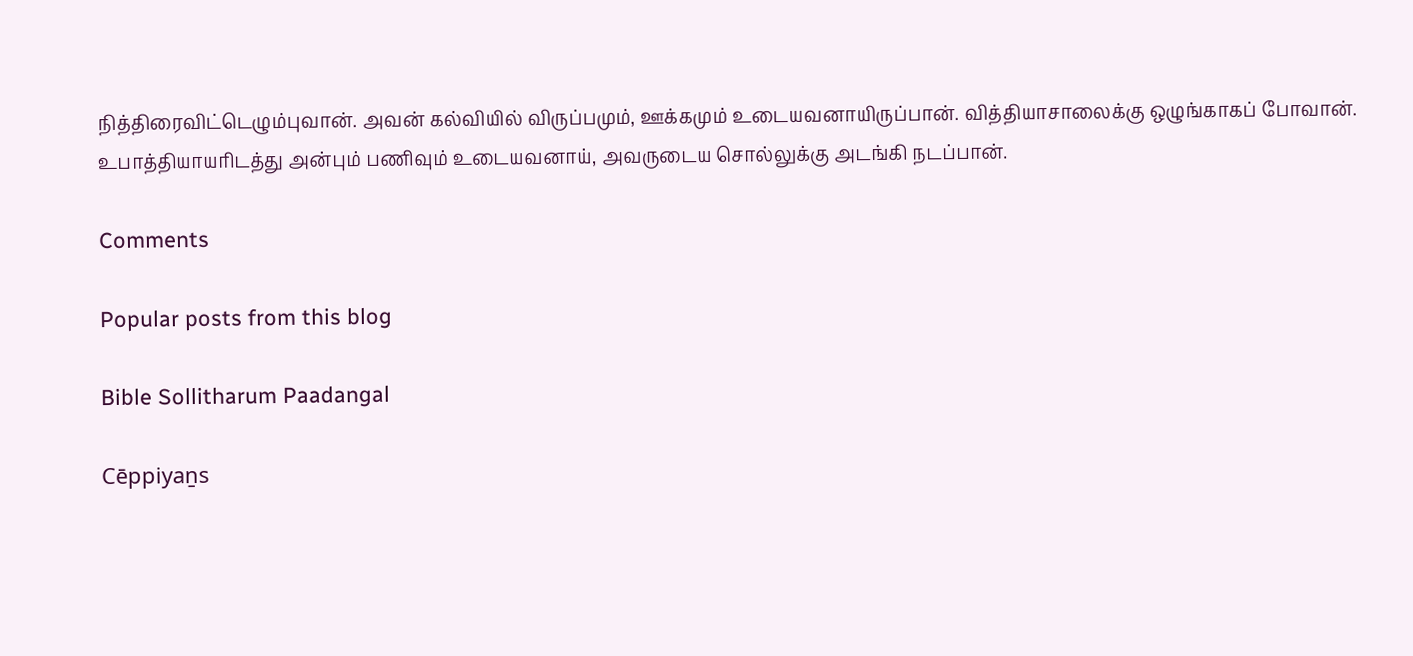நித்திரைவிட்டெழும்புவான். அவன் கல்வியில் விருப்பமும், ஊக்கமும் உடையவனாயிருப்பான். வித்தியாசாலைக்கு ஒழுங்காகப் போவான். உபாத்தியாயரிடத்து அன்பும் பணிவும் உடையவனாய், அவருடைய சொல்லுக்கு அடங்கி நடப்பான்.

Comments

Popular posts from this blog

Bible Sollitharum Paadangal

Cēppiyaṉs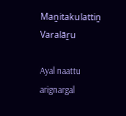Maṉitakulattiṉ Varalāṟu

Ayal naattu arignargal